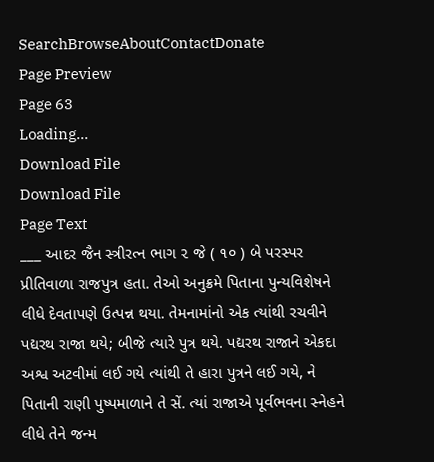SearchBrowseAboutContactDonate
Page Preview
Page 63
Loading...
Download File
Download File
Page Text
___ આદર જૈન સ્ત્રીરત્ન ભાગ ૨ જે ( ૧૦ ) બે પરસ્પર પ્રીતિવાળા રાજપુત્ર હતા. તેઓ અનુક્રમે પિતાના પુન્યવિશેષને લીધે દેવતાપણે ઉત્પન્ન થયા. તેમનામાંનો એક ત્યાંથી રચવીને પદ્યરથ રાજા થયે; બીજે ત્યારે પુત્ર થયે. પદ્યરથ રાજાને એકદા અશ્વ અટવીમાં લઈ ગયે ત્યાંથી તે હારા પુત્રને લઈ ગયે, ને પિતાની રાણી પુષ્પમાળાને તે સેં. ત્યાં રાજાએ પૂર્વભવના સ્નેહને લીધે તેને જન્મ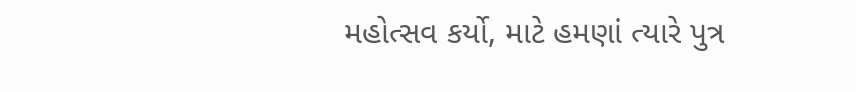મહોત્સવ કર્યો, માટે હમણાં ત્યારે પુત્ર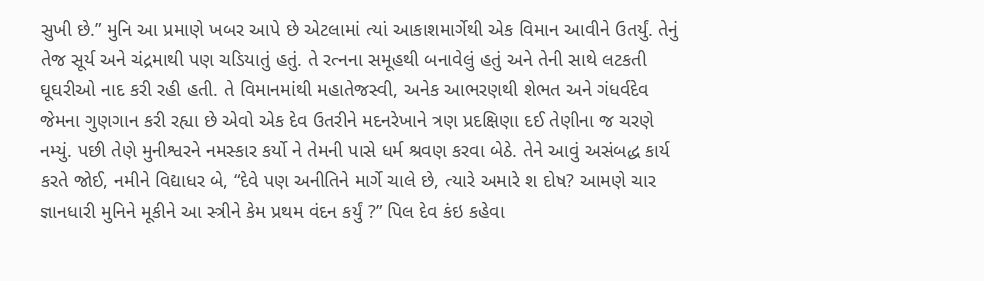સુખી છે.” મુનિ આ પ્રમાણે ખબર આપે છે એટલામાં ત્યાં આકાશમાર્ગેથી એક વિમાન આવીને ઉતર્યું. તેનું તેજ સૂર્ય અને ચંદ્રમાથી પણ ચડિયાતું હતું. તે રત્નના સમૂહથી બનાવેલું હતું અને તેની સાથે લટકતી ઘૂઘરીઓ નાદ કરી રહી હતી. તે વિમાનમાંથી મહાતેજસ્વી, અનેક આભરણથી શેભત અને ગંધર્વદેવ જેમના ગુણગાન કરી રહ્યા છે એવો એક દેવ ઉતરીને મદનરેખાને ત્રણ પ્રદક્ષિણા દઈ તેણીના જ ચરણે નમ્યું. પછી તેણે મુનીશ્વરને નમસ્કાર કર્યો ને તેમની પાસે ધર્મ શ્રવણ કરવા બેઠે. તેને આવું અસંબદ્ધ કાર્ય કરતે જોઈ, નમીને વિદ્યાધર બે, “દેવે પણ અનીતિને માર્ગે ચાલે છે, ત્યારે અમારે શ દોષ? આમણે ચાર જ્ઞાનધારી મુનિને મૂકીને આ સ્ત્રીને કેમ પ્રથમ વંદન કર્યું ?” પિલ દેવ કંઇ કહેવા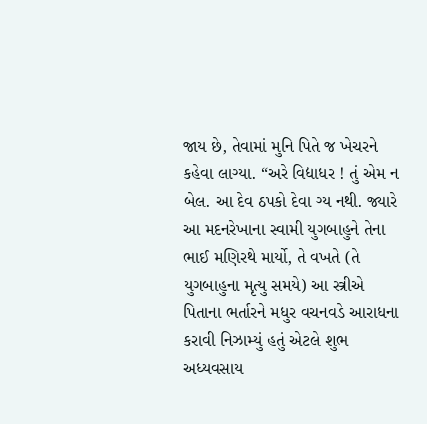જાય છે, તેવામાં મુનિ પિતે જ ખેચરને કહેવા લાગ્યા. “અરે વિદ્યાધર ! તું એમ ન બેલ. આ દેવ ઠપકો દેવા ગ્ય નથી. જ્યારે આ મદનરેખાના સ્વામી યુગબાહુને તેના ભાઈ મણિરથે માર્યો, તે વખતે (તે યુગબાહુના મૃત્યુ સમયે) આ સ્ત્રીએ પિતાના ભર્તારને મધુર વચનવડે આરાધના કરાવી નિઝામ્યું હતું એટલે શુભ અધ્યવસાય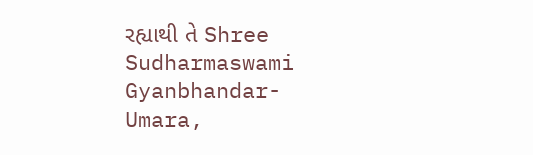રહ્યાથી તે Shree Sudharmaswami Gyanbhandar-Umara,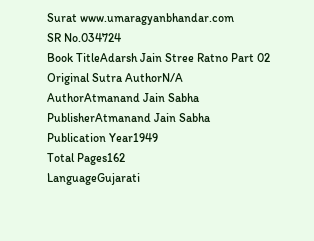Surat www.umaragyanbhandar.com
SR No.034724
Book TitleAdarsh Jain Stree Ratno Part 02
Original Sutra AuthorN/A
AuthorAtmanand Jain Sabha
PublisherAtmanand Jain Sabha
Publication Year1949
Total Pages162
LanguageGujarati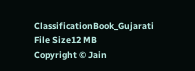ClassificationBook_Gujarati
File Size12 MB
Copyright © Jain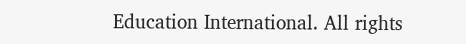Education International. All rights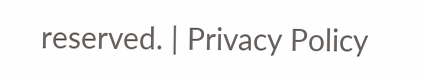reserved. | Privacy Policy